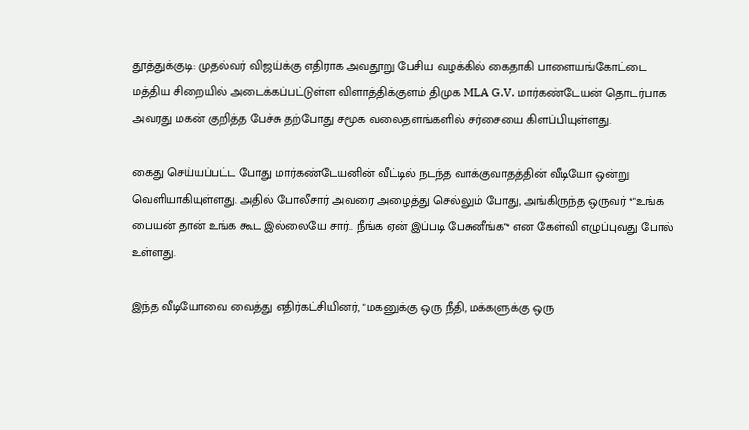தூத்துக்குடி: முதல்வர் விஜய்க்கு எதிராக அவதூறு பேசிய வழக்கில் கைதாகி பாளையங்கோட்டை மத்திய சிறையில் அடைக்கப்பட்டுள்ள விளாத்திக்குளம் திமுக MLA G.V. மார்கண்டேயன் தொடர்பாக அவரது மகன் குறித்த பேச்சு தற்போது சமூக வலைதளங்களில் சர்சையை கிளப்பியுள்ளது.

கைது செய்யப்பட்ட போது மார்கண்டேயனின் வீட்டில் நடந்த வாக்குவாதத்தின் வீடியோ ஒன்று வெளியாகியுள்ளது. அதில் போலீசார் அவரை அழைத்து செல்லும் போது, அங்கிருந்த ஒருவர் *"உங்க பையன் தான் உங்க கூட இல்லையே சார்.. நீங்க ஏன் இப்படி பேசுனீங்க"* என கேள்வி எழுப்புவது போல் உள்ளது.

இந்த வீடியோவை வைத்து எதிர்கட்சியினர், "மகனுக்கு ஒரு நீதி, மக்களுக்கு ஒரு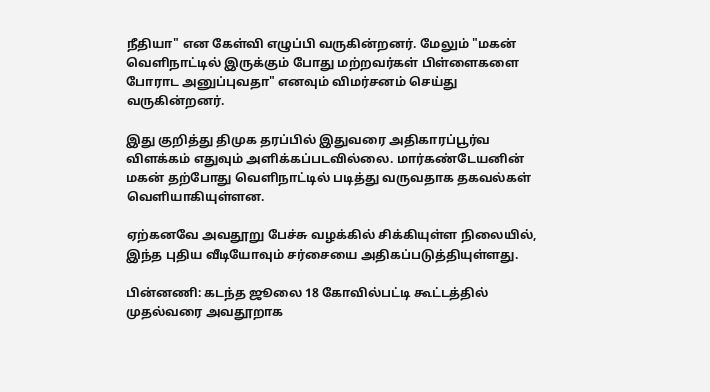நீதியா" என கேள்வி எழுப்பி வருகின்றனர். மேலும் "மகன் வெளிநாட்டில் இருக்கும் போது மற்றவர்கள் பிள்ளைகளை போராட அனுப்புவதா" எனவும் விமர்சனம் செய்து வருகின்றனர்.

இது குறித்து திமுக தரப்பில் இதுவரை அதிகாரப்பூர்வ விளக்கம் எதுவும் அளிக்கப்படவில்லை. மார்கண்டேயனின் மகன் தற்போது வெளிநாட்டில் படித்து வருவதாக தகவல்கள் வெளியாகியுள்ளன.

ஏற்கனவே அவதூறு பேச்சு வழக்கில் சிக்கியுள்ள நிலையில், இந்த புதிய வீடியோவும் சர்சையை அதிகப்படுத்தியுள்ளது.

பின்னணி: கடந்த ஜூலை 18 கோவில்பட்டி கூட்டத்தில் முதல்வரை அவதூறாக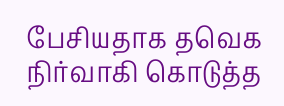பேசியதாக தவெக நிர்வாகி கொடுத்த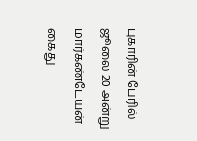புகாரின் பேரில் ஜூலை 20 அன்று மார்கண்டேயன் கைது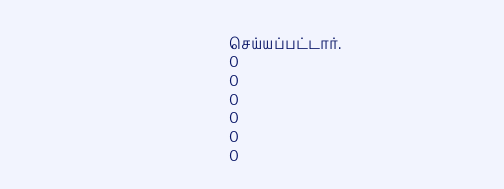செய்யப்பட்டார்.
0
0
0
0
0
0